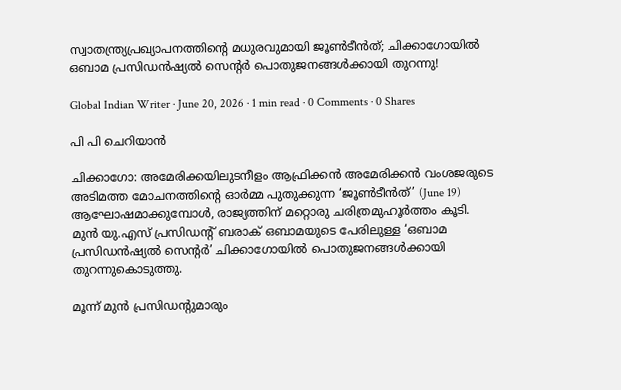സ്വാതന്ത്ര്യപ്രഖ്യാപനത്തിന്റെ മധുരവുമായി ജൂൺടീൻത്; ചിക്കാഗോയിൽ ഒബാമ പ്രസിഡൻഷ്യൽ സെന്റർ പൊതുജനങ്ങൾക്കായി തുറന്നു!

Global Indian Writer · June 20, 2026 · 1 min read · 0 Comments · 0 Shares

പി പി ചെറിയാൻ

ചിക്കാഗോ: അമേരിക്കയിലുടനീളം ആഫ്രിക്കൻ അമേരിക്കൻ വംശജരുടെ അടിമത്ത മോചനത്തിന്റെ ഓർമ്മ പുതുക്കുന്ന ‘ജൂൺടീൻത്’ (June 19) ആഘോഷമാക്കുമ്പോൾ, രാജ്യത്തിന് മറ്റൊരു ചരിത്രമുഹൂർത്തം കൂടി. മുൻ യു.എസ് പ്രസിഡന്റ് ബരാക് ഒബാമയുടെ പേരിലുള്ള ‘ഒബാമ പ്രസിഡൻഷ്യൽ സെന്റർ’ ചിക്കാഗോയിൽ പൊതുജനങ്ങൾക്കായി തുറന്നുകൊടുത്തു.

മൂന്ന് മുൻ പ്രസിഡന്റുമാരും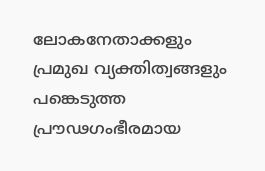ലോകനേതാക്കളും പ്രമുഖ വ്യക്തിത്വങ്ങളും പങ്കെടുത്ത പ്രൗഢഗംഭീരമായ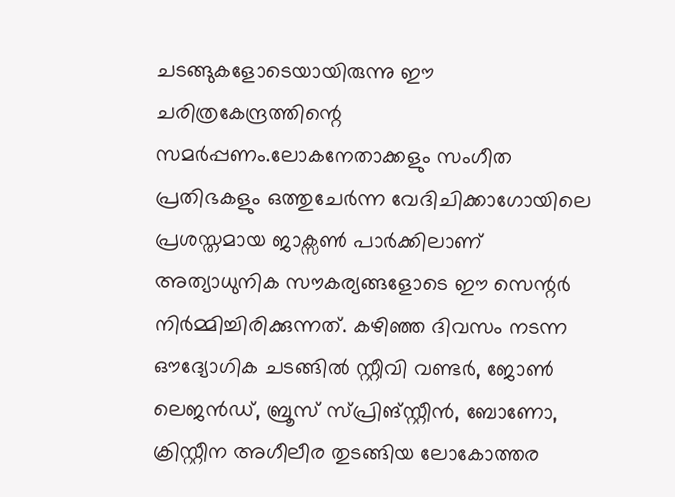ചടങ്ങുകളോടെയായിരുന്നു ഈ ചരിത്രകേന്ദ്രത്തിന്റെ സമർപ്പണം.ലോകനേതാക്കളും സംഗീത പ്രതിഭകളും ഒത്തുചേർന്ന വേദിചിക്കാഗോയിലെ പ്രശസ്തമായ ജാക്സൺ പാർക്കിലാണ് അത്യാധുനിക സൗകര്യങ്ങളോടെ ഈ സെന്റർ നിർമ്മിച്ചിരിക്കുന്നത്. കഴിഞ്ഞ ദിവസം നടന്ന ഔദ്യോഗിക ചടങ്ങിൽ സ്റ്റീവി വണ്ടർ, ജോൺ ലെജൻഡ്, ബ്രൂസ് സ്പ്രിങ്സ്റ്റീൻ, ബോണോ, ക്രിസ്റ്റീന അഗീലീര തുടങ്ങിയ ലോകോത്തര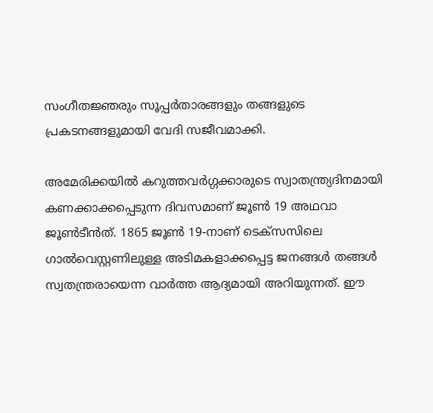സംഗീതജ്ഞരും സൂപ്പർതാരങ്ങളും തങ്ങളുടെ പ്രകടനങ്ങളുമായി വേദി സജീവമാക്കി.

അമേരിക്കയിൽ കറുത്തവർഗ്ഗക്കാരുടെ സ്വാതന്ത്ര്യദിനമായി കണക്കാക്കപ്പെടുന്ന ദിവസമാണ് ജൂൺ 19 അഥവാ ജൂൺടീൻത്. 1865 ജൂൺ 19-നാണ് ടെക്സസിലെ ഗാൽവെസ്റ്റണിലുള്ള അടിമകളാക്കപ്പെട്ട ജനങ്ങൾ തങ്ങൾ സ്വതന്ത്രരായെന്ന വാർത്ത ആദ്യമായി അറിയുന്നത്. ഈ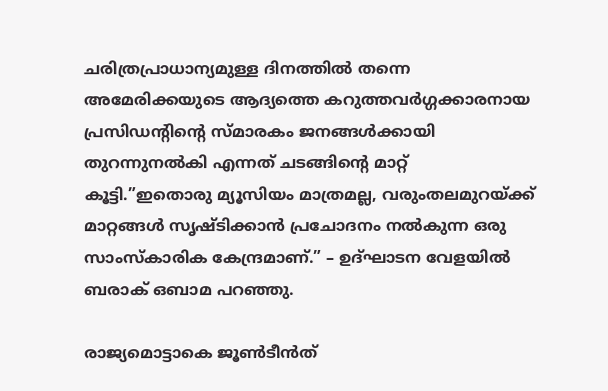ചരിത്രപ്രാധാന്യമുള്ള ദിനത്തിൽ തന്നെ അമേരിക്കയുടെ ആദ്യത്തെ കറുത്തവർഗ്ഗക്കാരനായ പ്രസിഡന്റിന്റെ സ്മാരകം ജനങ്ങൾക്കായി തുറന്നുനൽകി എന്നത് ചടങ്ങിന്റെ മാറ്റ് കൂട്ടി.”ഇതൊരു മ്യൂസിയം മാത്രമല്ല, വരുംതലമുറയ്ക്ക് മാറ്റങ്ങൾ സൃഷ്ടിക്കാൻ പ്രചോദനം നൽകുന്ന ഒരു സാംസ്കാരിക കേന്ദ്രമാണ്.” – ഉദ്ഘാടന വേളയിൽ ബരാക് ഒബാമ പറഞ്ഞു.

രാജ്യമൊട്ടാകെ ജൂൺടീൻത്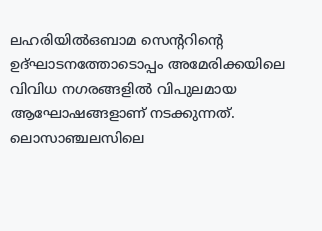ലഹരിയിൽഒബാമ സെന്ററിന്റെ ഉദ്ഘാടനത്തോടൊപ്പം അമേരിക്കയിലെ വിവിധ നഗരങ്ങളിൽ വിപുലമായ ആഘോഷങ്ങളാണ് നടക്കുന്നത്. ലൊസാഞ്ചലസിലെ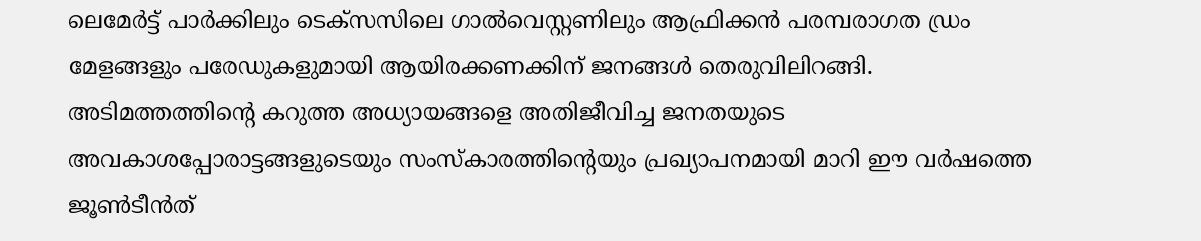ലെമേർട്ട് പാർക്കിലും ടെക്സസിലെ ഗാൽവെസ്റ്റണിലും ആഫ്രിക്കൻ പരമ്പരാഗത ഡ്രം മേളങ്ങളും പരേഡുകളുമായി ആയിരക്കണക്കിന് ജനങ്ങൾ തെരുവിലിറങ്ങി. അടിമത്തത്തിന്റെ കറുത്ത അധ്യായങ്ങളെ അതിജീവിച്ച ജനതയുടെ അവകാശപ്പോരാട്ടങ്ങളുടെയും സംസ്കാരത്തിന്റെയും പ്രഖ്യാപനമായി മാറി ഈ വർഷത്തെ ജൂൺടീൻത്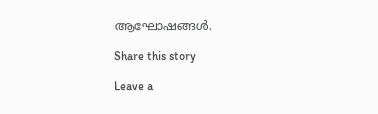ആഘോഷങ്ങൾ.

Share this story

Leave a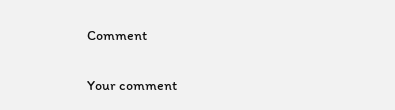Comment

Your comment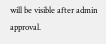will be visible after admin approval.